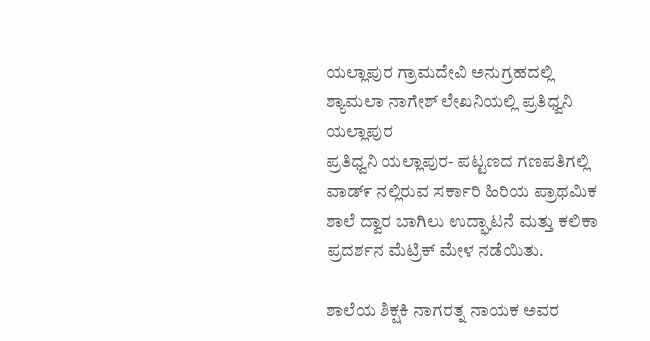ಯಲ್ಲಾಪುರ ಗ್ರಾಮದೇವಿ ಅನುಗ್ರಹದಲ್ಲಿ ಶ್ಯಾಮಲಾ ನಾಗೇಶ್ ಲೇಖನಿಯಲ್ಲಿ ಪ್ರತಿಧ್ವನಿ ಯಲ್ಲಾಪುರ
ಪ್ರತಿಧ್ವನಿ ಯಲ್ಲಾಪುರ- ಪಟ್ಟಣದ ಗಣಪತಿಗಲ್ಲಿ ವಾಡ್೯ ನಲ್ಲಿರುವ ಸರ್ಕಾರಿ ಹಿರಿಯ ಪ್ರಾಥಮಿಕ ಶಾಲೆ ದ್ವಾರ ಬಾಗಿಲು ಉದ್ಘಾಟನೆ ಮತ್ತು ಕಲಿಕಾ ಪ್ರದರ್ಶನ ಮೆಟ್ರಿಕ್ ಮೇಳ ನಡೆಯಿತು.

ಶಾಲೆಯ ಶಿಕ್ಷಕಿ ನಾಗರತ್ನ ನಾಯಕ ಅವರ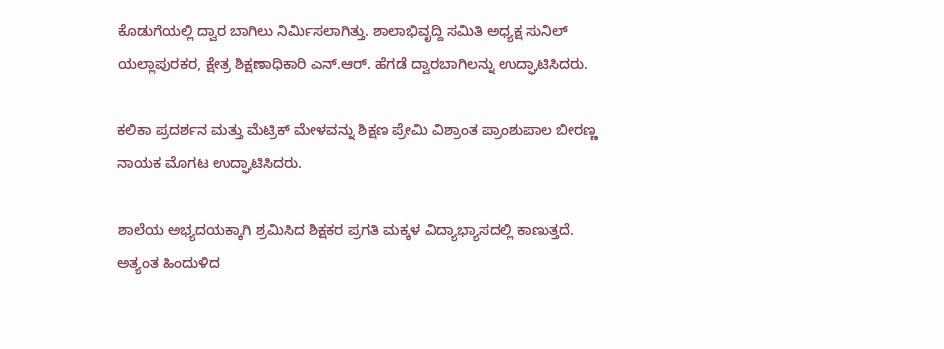ಕೊಡುಗೆಯಲ್ಲಿ ದ್ವಾರ ಬಾಗಿಲು ನಿರ್ಮಿಸಲಾಗಿತ್ತು. ಶಾಲಾಭಿವೃದ್ದಿ ಸಮಿತಿ ಅಧ್ಯಕ್ಷ ಸುನಿಲ್ ಯಲ್ಲಾಪುರಕರ, ಕ್ಷೇತ್ರ ಶಿಕ್ಷಣಾಧಿಕಾರಿ ಎನ್.ಆರ್. ಹೆಗಡೆ ದ್ವಾರಬಾಗಿಲನ್ನು ಉದ್ಘಾಟಿಸಿದರು.

ಕಲಿಕಾ ಪ್ರದರ್ಶನ ಮತ್ತು ಮೆಟ್ರಿಕ್ ಮೇಳವನ್ನು ಶಿಕ್ಷಣ ಪ್ರೇಮಿ ವಿಶ್ರಾಂತ ಪ್ರಾಂಶುಪಾಲ ಬೀರಣ್ಣ ನಾಯಕ ಮೊಗಟ ಉದ್ಘಾಟಿಸಿದರು.

ಶಾಲೆಯ ಅಭ್ಯದಯಕ್ಕಾಗಿ ಶ್ರಮಿಸಿದ ಶಿಕ್ಷಕರ ಪ್ರಗತಿ ಮಕ್ಕಳ ವಿದ್ಯಾಭ್ಯಾಸದಲ್ಲಿ ಕಾಣುತ್ತದೆ. ಅತ್ಯಂತ ಹಿಂದುಳಿದ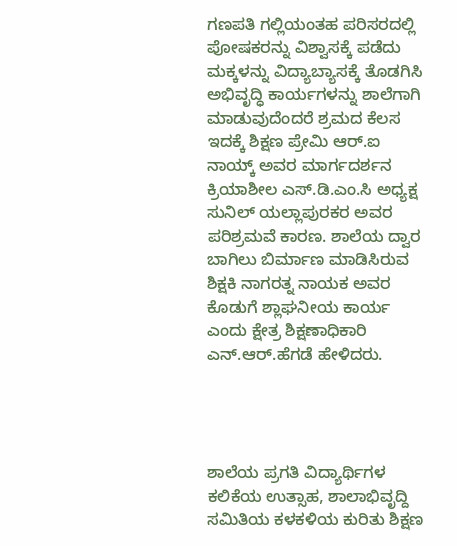ಗಣಪತಿ ಗಲ್ಲಿಯಂತಹ ಪರಿಸರದಲ್ಲಿ ಪೋಷಕರನ್ನು ವಿಶ್ವಾಸಕ್ಕೆ ಪಡೆದು ಮಕ್ಕಳನ್ನು ವಿದ್ಯಾಬ್ಯಾಸಕ್ಕೆ ತೊಡಗಿಸಿ ಅಭಿವೃದ್ಧಿ ಕಾರ್ಯಗಳನ್ನು ಶಾಲೆಗಾಗಿ ಮಾಡುವುದೆಂದರೆ ಶ್ರಮದ ಕೆಲಸ ಇದಕ್ಕೆ ಶಿಕ್ಷಣ ಪ್ರೇಮಿ ಆರ್.ಐ ನಾಯ್ಕ್ ಅವರ ಮಾರ್ಗದರ್ಶನ ಕ್ರಿಯಾಶೀಲ ಎಸ್.ಡಿ.ಎಂ.ಸಿ ಅಧ್ಯಕ್ಷ ಸುನಿಲ್ ಯಲ್ಲಾಪುರಕರ ಅವರ ಪರಿಶ್ರಮವೆ ಕಾರಣ. ಶಾಲೆಯ ದ್ವಾರ ಬಾಗಿಲು ಬಿರ್ಮಾಣ ಮಾಡಿಸಿರುವ ಶಿಕ್ಷಕಿ ನಾಗರತ್ನ ನಾಯಕ ಅವರ ಕೊಡುಗೆ ಶ್ಲಾಘನೀಯ ಕಾರ್ಯ ಎಂದು ಕ್ಷೇತ್ರ ಶಿಕ್ಷಣಾಧಿಕಾರಿ ಎನ್.ಆರ್.ಹೆಗಡೆ ಹೇಳಿದರು.




ಶಾಲೆಯ ಪ್ರಗತಿ ವಿದ್ಯಾರ್ಥಿಗಳ ಕಲಿಕೆಯ ಉತ್ಸಾಹ, ಶಾಲಾಭಿವೃದ್ದಿ ಸಮಿತಿಯ ಕಳಕಳಿಯ ಕುರಿತು ಶಿಕ್ಷಣ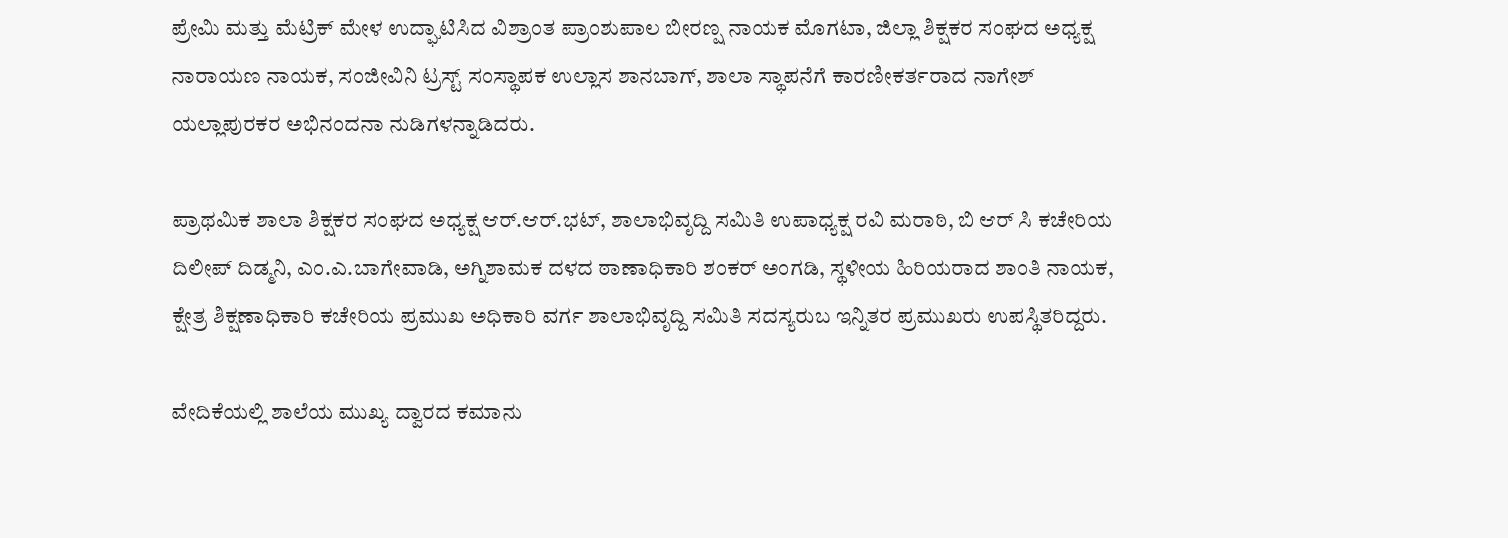ಪ್ರೇಮಿ ಮತ್ತು ಮೆಟ್ರಿಕ್ ಮೇಳ ಉದ್ಘಾಟಿಸಿದ ವಿಶ್ರಾಂತ ಪ್ರಾಂಶುಪಾಲ ಬೀರಣ್ಷ ನಾಯಕ ಮೊಗಟಾ, ಜಿಲ್ಲಾ ಶಿಕ್ಷಕರ ಸಂಘದ ಅಧ್ಯಕ್ಷ ನಾರಾಯಣ ನಾಯಕ, ಸಂಜೀವಿನಿ ಟ್ರಸ್ಟ್ ಸಂಸ್ಥಾಪಕ ಉಲ್ಲಾಸ ಶಾನಬಾಗ್, ಶಾಲಾ ಸ್ಥಾಪನೆಗೆ ಕಾರಣೀಕರ್ತರಾದ ನಾಗೇಶ್ ಯಲ್ಲಾಪುರಕರ ಅಭಿನಂದನಾ ನುಡಿಗಳನ್ನಾಡಿದರು.

ಪ್ರಾಥಮಿಕ ಶಾಲಾ ಶಿಕ್ಷಕರ ಸಂಘದ ಅಧ್ಯಕ್ಷ ಆರ್.ಆರ್.ಭಟ್, ಶಾಲಾಭಿವೃದ್ದಿ ಸಮಿತಿ ಉಪಾಧ್ಯಕ್ಷ ರವಿ ಮರಾಠಿ, ಬಿ ಆರ್ ಸಿ ಕಚೇರಿಯ ದಿಲೀಪ್ ದಿಡ್ಮನಿ, ಎಂ.ಎ.ಬಾಗೇವಾಡಿ, ಅಗ್ನಿಶಾಮಕ ದಳದ ಠಾಣಾಧಿಕಾರಿ ಶಂಕರ್ ಅಂಗಡಿ, ಸ್ಥಳೀಯ ಹಿರಿಯರಾದ ಶಾಂತಿ ನಾಯಕ, ಕ್ಷೇತ್ರ ಶಿಕ್ಷಣಾಧಿಕಾರಿ ಕಚೇರಿಯ ಪ್ರಮುಖ ಅಧಿಕಾರಿ ವರ್ಗ ಶಾಲಾಭಿವೃದ್ದಿ ಸಮಿತಿ ಸದಸ್ಯರುಬ ಇನ್ನಿತರ ಪ್ರಮುಖರು ಉಪಸ್ಥಿತರಿದ್ದರು.

ವೇದಿಕೆಯಲ್ಲಿ ಶಾಲೆಯ ಮುಖ್ಯ ದ್ವಾರದ ಕಮಾನು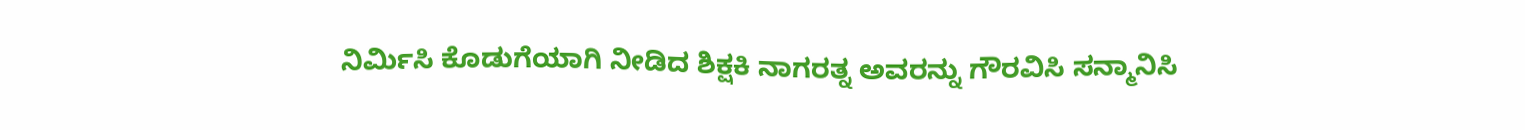ನಿರ್ಮಿಸಿ ಕೊಡುಗೆಯಾಗಿ ನೀಡಿದ ಶಿಕ್ಷಕಿ ನಾಗರತ್ನ ಅವರನ್ನು ಗೌರವಿಸಿ ಸನ್ಮಾನಿಸಿ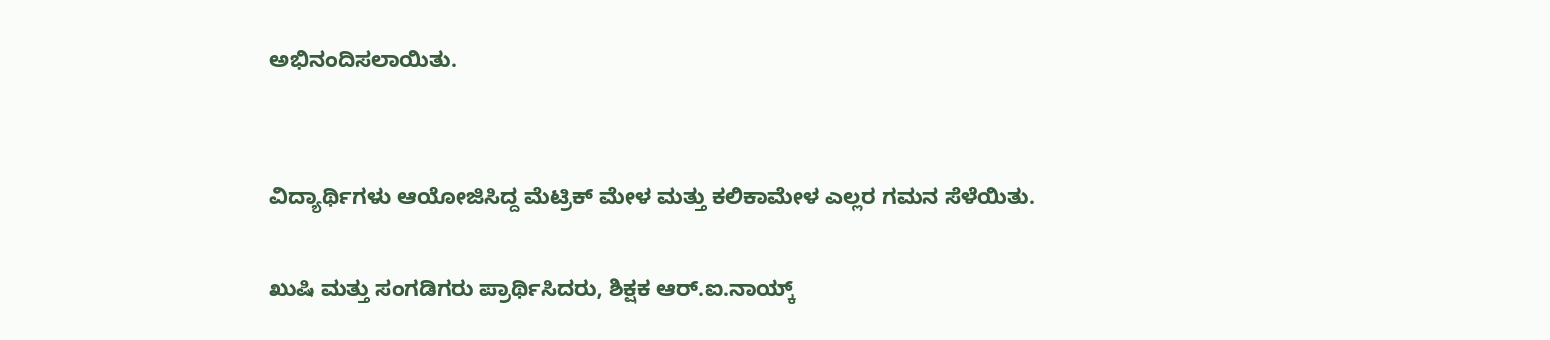ಅಭಿನಂದಿಸಲಾಯಿತು.


ವಿದ್ಯಾರ್ಥಿಗಳು ಆಯೋಜಿಸಿದ್ದ ಮೆಟ್ರಿಕ್ ಮೇಳ ಮತ್ತು ಕಲಿಕಾಮೇಳ ಎಲ್ಲರ ಗಮನ ಸೆಳೆಯಿತು.

ಖುಷಿ ಮತ್ತು ಸಂಗಡಿಗರು ಪ್ರಾರ್ಥಿಸಿದರು, ಶಿಕ್ಷಕ ಆರ್.ಐ.ನಾಯ್ಕ್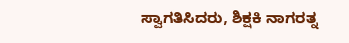ಸ್ವಾಗತಿಸಿದರು, ಶಿಕ್ಷಕಿ ನಾಗರತ್ನ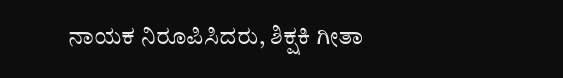ನಾಯಕ ನಿರೂಪಿಸಿದರು, ಶಿಕ್ಷಕಿ ಗೀತಾ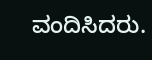ವಂದಿಸಿದರು.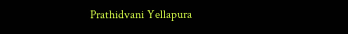Prathidvani Yellapura